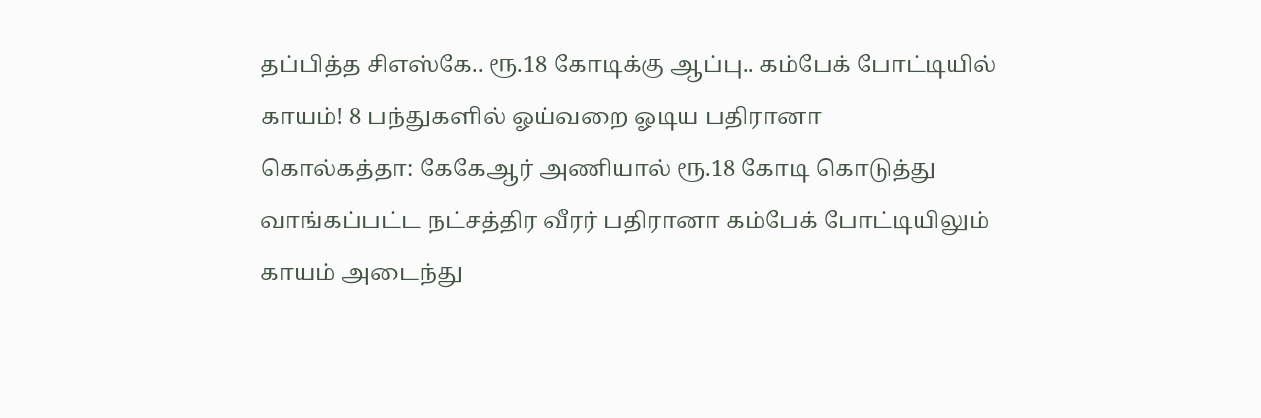தப்பித்த சிஎஸ்கே.. ரூ.18 கோடிக்கு ஆப்பு.. கம்பேக் போட்டியில் காயம்! 8 பந்துகளில் ஓய்வறை ஓடிய பதிரானா
கொல்கத்தா: கேகேஆர் அணியால் ரூ.18 கோடி கொடுத்து வாங்கப்பட்ட நட்சத்திர வீரர் பதிரானா கம்பேக் போட்டியிலும் காயம் அடைந்து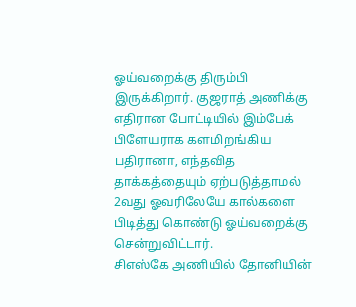ஓய்வறைக்கு திரும்பி இருக்கிறார். குஜராத் அணிக்கு எதிரான போட்டியில் இம்பேக் பிளேயராக களமிறங்கிய பதிரானா, எந்தவித தாக்கத்தையும் ஏற்படுத்தாமல் 2வது ஓவரிலேயே கால்களை பிடித்து கொண்டு ஓய்வறைக்கு சென்றுவிட்டார்.
சிஎஸ்கே அணியில் தோனியின்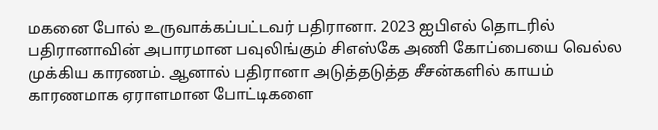மகனை போல் உருவாக்கப்பட்டவர் பதிரானா. 2023 ஐபிஎல் தொடரில் பதிரானாவின் அபாரமான பவுலிங்கும் சிஎஸ்கே அணி கோப்பையை வெல்ல முக்கிய காரணம். ஆனால் பதிரானா அடுத்தடுத்த சீசன்களில் காயம் காரணமாக ஏராளமான போட்டிகளை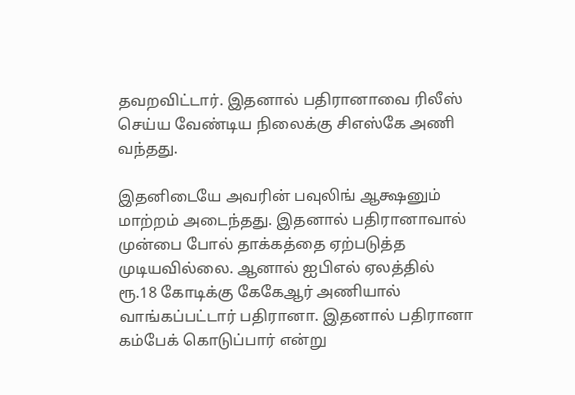தவறவிட்டார். இதனால் பதிரானாவை ரிலீஸ் செய்ய வேண்டிய நிலைக்கு சிஎஸ்கே அணி வந்தது.

இதனிடையே அவரின் பவுலிங் ஆக்ஷனும் மாற்றம் அடைந்தது. இதனால் பதிரானாவால் முன்பை போல் தாக்கத்தை ஏற்படுத்த முடியவில்லை. ஆனால் ஐபிஎல் ஏலத்தில் ரூ.18 கோடிக்கு கேகேஆர் அணியால் வாங்கப்பட்டார் பதிரானா. இதனால் பதிரானா கம்பேக் கொடுப்பார் என்று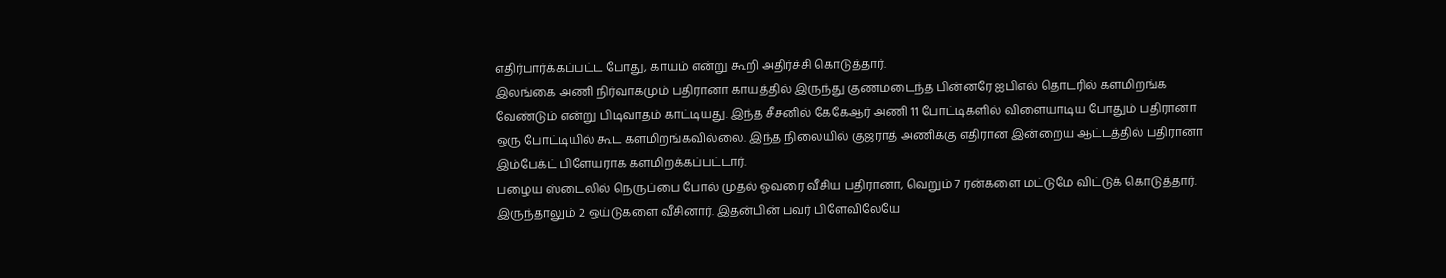எதிர்பார்க்கப்பட்ட போது, காயம் என்று கூறி அதிர்ச்சி கொடுத்தார்.
இலங்கை அணி நிர்வாகமும் பதிரானா காயத்தில் இருந்து குணமடைந்த பின்னரே ஐபிஎல் தொடரில் களமிறங்க வேண்டும் என்று பிடிவாதம் காட்டியது. இந்த சீசனில் கேகேஆர் அணி 11 போட்டிகளில் விளையாடிய போதும் பதிரானா ஒரு போட்டியில் கூட களமிறங்கவில்லை. இந்த நிலையில் குஜராத் அணிக்கு எதிரான இன்றைய ஆட்டத்தில் பதிரானா இம்பேக்ட் பிளேயராக களமிறக்கப்பட்டார்.
பழைய ஸ்டைலில் நெருப்பை போல் முதல் ஓவரை வீசிய பதிரானா, வெறும் 7 ரன்களை மட்டுமே விட்டுக் கொடுத்தார். இருந்தாலும் 2 ஒய்டுகளை வீசினார். இதன்பின் பவர் பிளேவிலேயே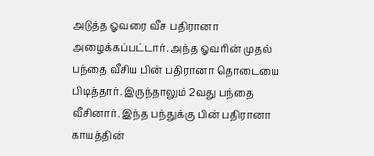அடுத்த ஓவரை வீச பதிரானா அழைக்கப்பட்டார். அந்த ஓவரின் முதல் பந்தை வீசிய பின் பதிரானா தொடையை பிடித்தார். இருந்தாலும் 2வது பந்தை வீசினார். இந்த பந்துக்கு பின் பதிரானா காயத்தின்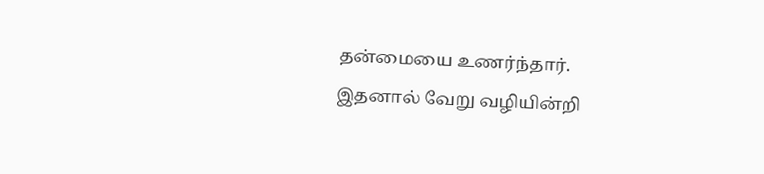தன்மையை உணர்ந்தார்.
இதனால் வேறு வழியின்றி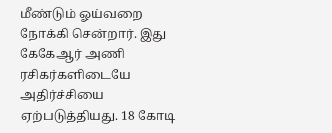மீண்டும் ஓய்வறை நோக்கி சென்றார். இது கேகேஆர் அணி ரசிகர்களிடையே அதிர்ச்சியை ஏற்படுத்தியது. 18 கோடி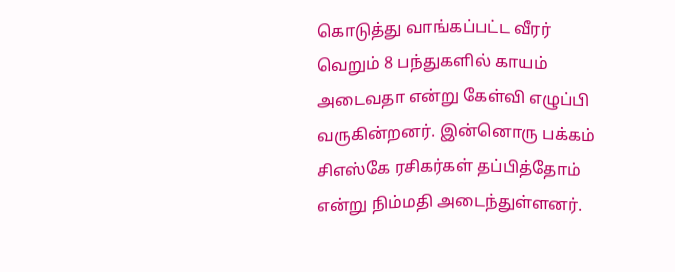கொடுத்து வாங்கப்பட்ட வீரர் வெறும் 8 பந்துகளில் காயம் அடைவதா என்று கேள்வி எழுப்பி வருகின்றனர். இன்னொரு பக்கம் சிஎஸ்கே ரசிகர்கள் தப்பித்தோம் என்று நிம்மதி அடைந்துள்ளனர்.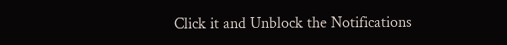Click it and Unblock the Notifications